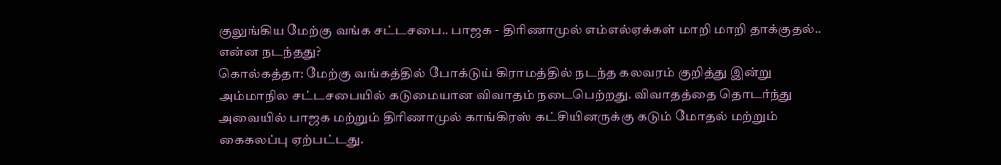குலுங்கிய மேற்கு வங்க சட்டசபை.. பாஜக - திரிணாமுல் எம்எல்ஏக்கள் மாறி மாறி தாக்குதல்.. என்ன நடந்தது?
கொல்கத்தா: மேற்கு வங்கத்தில் போக்டுய் கிராமத்தில் நடந்த கலவரம் குறித்து இன்று அம்மாநில சட்டசபையில் கடுமையான விவாதம் நடைபெற்றது. விவாதத்தை தொடர்ந்து அவையில் பாஜக மற்றும் திரிணாமுல் காங்கிரஸ் கட்சியினருக்கு கடும் மோதல் மற்றும் கைகலப்பு ஏற்பட்டது.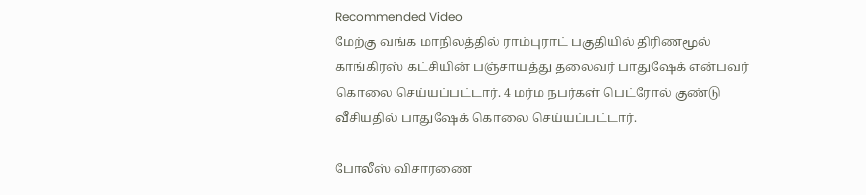Recommended Video
மேற்கு வங்க மாநிலத்தில் ராம்புராட் பகுதியில் திரிணமூல் காங்கிரஸ் கட்சியின் பஞ்சாயத்து தலைவர் பாதுஷேக் என்பவர் கொலை செய்யப்பட்டார். 4 மர்ம நபர்கள் பெட்ரோல் குண்டு வீசியதில் பாதுஷேக் கொலை செய்யப்பட்டார்.

போலீஸ் விசாரணை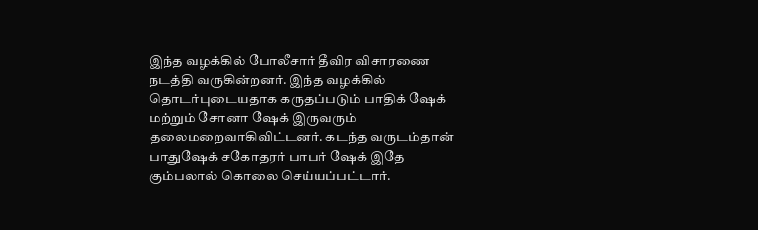இந்த வழக்கில் போலீசார் தீவிர விசாரணை நடத்தி வருகின்றனர். இந்த வழக்கில் தொடர்புடையதாக கருதப்படும் பாதிக் ஷேக் மற்றும் சோனா ஷேக் இருவரும் தலைமறைவாகிவிட்டனர். கடந்த வருடம்தான் பாதுஷேக் சகோதரர் பாபர் ஷேக் இதே கும்பலால் கொலை செய்யப்பட்டார்.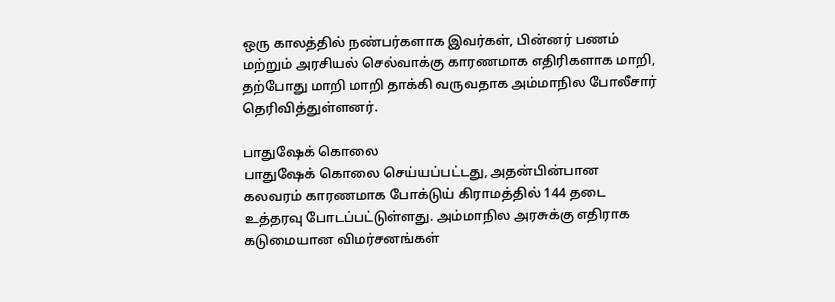ஒரு காலத்தில் நண்பர்களாக இவர்கள், பின்னர் பணம் மற்றும் அரசியல் செல்வாக்கு காரணமாக எதிரிகளாக மாறி, தற்போது மாறி மாறி தாக்கி வருவதாக அம்மாநில போலீசார் தெரிவித்துள்ளனர்.

பாதுஷேக் கொலை
பாதுஷேக் கொலை செய்யப்பட்டது, அதன்பின்பான கலவரம் காரணமாக போக்டுய் கிராமத்தில் 144 தடை உத்தரவு போடப்பட்டுள்ளது. அம்மாநில அரசுக்கு எதிராக கடுமையான விமர்சனங்கள்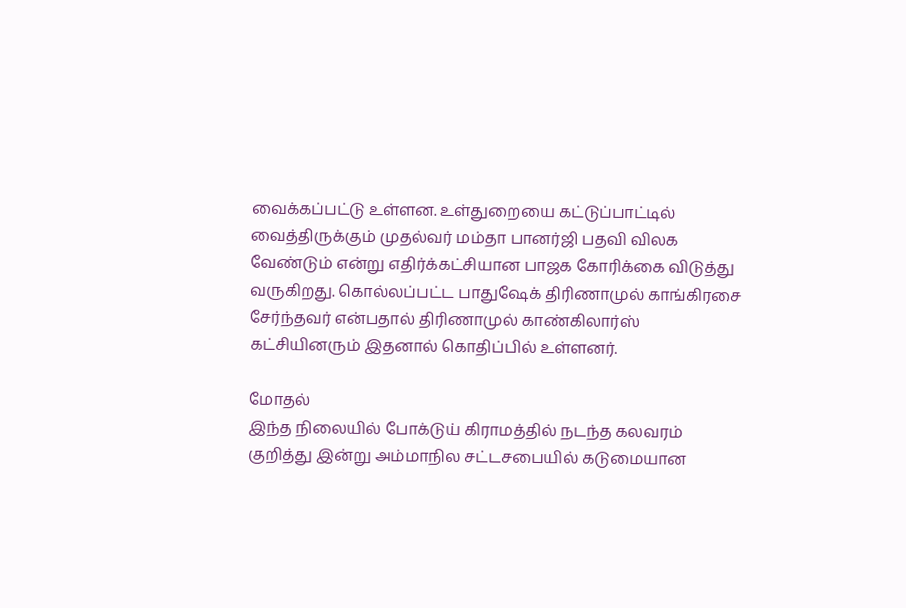வைக்கப்பட்டு உள்ளன. உள்துறையை கட்டுப்பாட்டில் வைத்திருக்கும் முதல்வர் மம்தா பானர்ஜி பதவி விலக வேண்டும் என்று எதிர்க்கட்சியான பாஜக கோரிக்கை விடுத்து வருகிறது. கொல்லப்பட்ட பாதுஷேக் திரிணாமுல் காங்கிரசை சேர்ந்தவர் என்பதால் திரிணாமுல் காண்கிலார்ஸ் கட்சியினரும் இதனால் கொதிப்பில் உள்ளனர்.

மோதல்
இந்த நிலையில் போக்டுய் கிராமத்தில் நடந்த கலவரம் குறித்து இன்று அம்மாநில சட்டசபையில் கடுமையான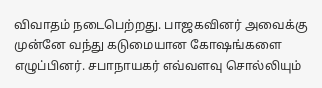விவாதம் நடைபெற்றது. பாஜகவினர் அவைக்கு முன்னே வந்து கடுமையான கோஷங்களை எழுப்பினர். சபாநாயகர் எவ்வளவு சொல்லியும்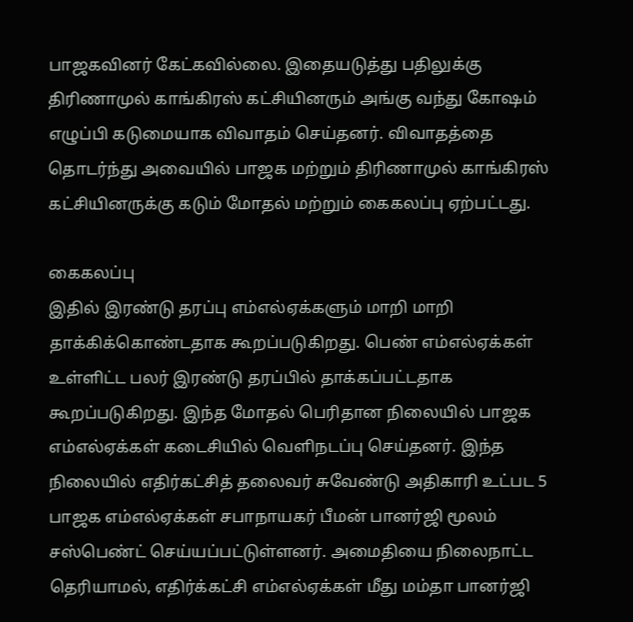பாஜகவினர் கேட்கவில்லை. இதையடுத்து பதிலுக்கு திரிணாமுல் காங்கிரஸ் கட்சியினரும் அங்கு வந்து கோஷம் எழுப்பி கடுமையாக விவாதம் செய்தனர். விவாதத்தை தொடர்ந்து அவையில் பாஜக மற்றும் திரிணாமுல் காங்கிரஸ் கட்சியினருக்கு கடும் மோதல் மற்றும் கைகலப்பு ஏற்பட்டது.

கைகலப்பு
இதில் இரண்டு தரப்பு எம்எல்ஏக்களும் மாறி மாறி தாக்கிக்கொண்டதாக கூறப்படுகிறது. பெண் எம்எல்ஏக்கள் உள்ளிட்ட பலர் இரண்டு தரப்பில் தாக்கப்பட்டதாக கூறப்படுகிறது. இந்த மோதல் பெரிதான நிலையில் பாஜக எம்எல்ஏக்கள் கடைசியில் வெளிநடப்பு செய்தனர். இந்த நிலையில் எதிர்கட்சித் தலைவர் சுவேண்டு அதிகாரி உட்பட 5 பாஜக எம்எல்ஏக்கள் சபாநாயகர் பீமன் பானர்ஜி மூலம் சஸ்பெண்ட் செய்யப்பட்டுள்ளனர். அமைதியை நிலைநாட்ட தெரியாமல், எதிர்க்கட்சி எம்எல்ஏக்கள் மீது மம்தா பானர்ஜி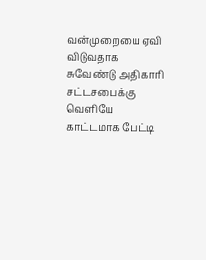வன்முறையை ஏவி விடுவதாக சுவேண்டு அதிகாரி சட்டசபைக்கு வெளியே காட்டமாக பேட்டி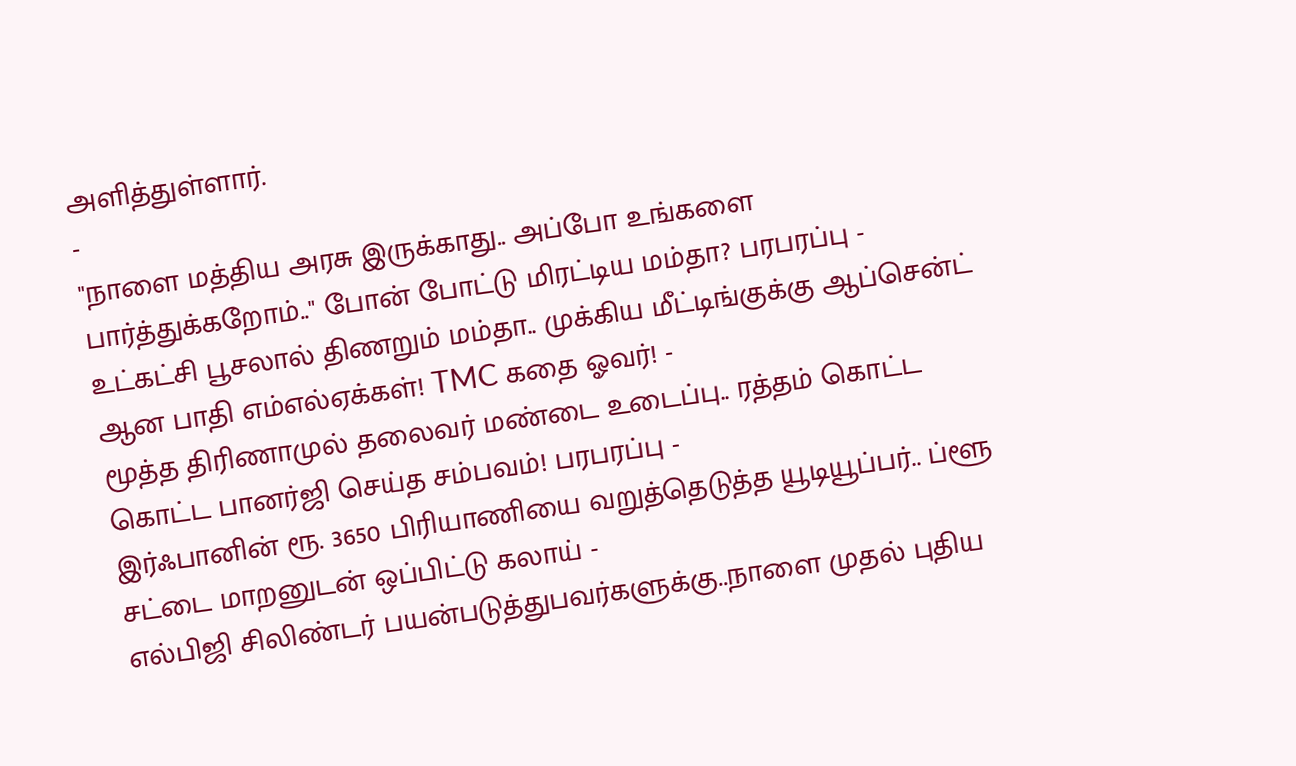அளித்துள்ளார்.
-
"நாளை மத்திய அரசு இருக்காது.. அப்போ உங்களை பார்த்துக்கறோம்.." போன் போட்டு மிரட்டிய மம்தா? பரபரப்பு -
உட்கட்சி பூசலால் திணறும் மம்தா.. முக்கிய மீட்டிங்குக்கு ஆப்சென்ட் ஆன பாதி எம்எல்ஏக்கள்! TMC கதை ஓவர்! -
மூத்த திரிணாமுல் தலைவர் மண்டை உடைப்பு.. ரத்தம் கொட்ட கொட்ட பானர்ஜி செய்த சம்பவம்! பரபரப்பு -
இர்ஃபானின் ரூ. 3650 பிரியாணியை வறுத்தெடுத்த யூடியூப்பர்.. ப்ளூ சட்டை மாறனுடன் ஒப்பிட்டு கலாய் -
எல்பிஜி சிலிண்டர் பயன்படுத்துபவர்களுக்கு..நாளை முதல் புதிய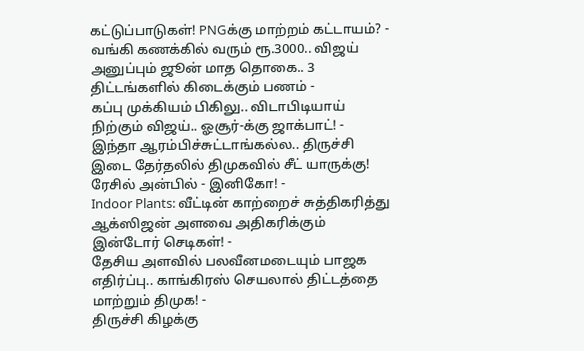கட்டுப்பாடுகள்! PNGக்கு மாற்றம் கட்டாயம்? -
வங்கி கணக்கில் வரும் ரூ.3000.. விஜய் அனுப்பும் ஜூன் மாத தொகை.. 3 திட்டங்களில் கிடைக்கும் பணம் -
கப்பு முக்கியம் பிகிலு.. விடாபிடியாய் நிற்கும் விஜய்.. ஓசூர்-க்கு ஜாக்பாட்! -
இந்தா ஆரம்பிச்சுட்டாங்கல்ல.. திருச்சி இடை தேர்தலில் திமுகவில் சீட் யாருக்கு! ரேசில் அன்பில் - இனிகோ! -
Indoor Plants: வீட்டின் காற்றைச் சுத்திகரித்து ஆக்ஸிஜன் அளவை அதிகரிக்கும் இன்டோர் செடிகள்! -
தேசிய அளவில் பலவீனமடையும் பாஜக எதிர்ப்பு.. காங்கிரஸ் செயலால் திட்டத்தை மாற்றும் திமுக! -
திருச்சி கிழக்கு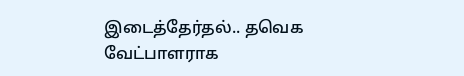இடைத்தேர்தல்.. தவெக வேட்பாளராக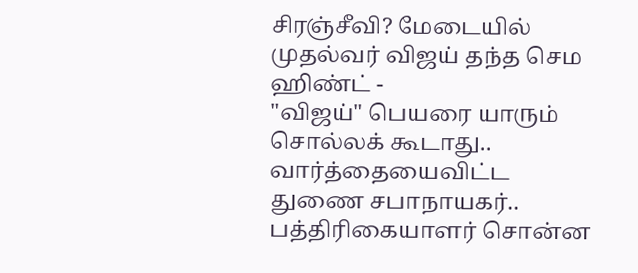சிரஞ்சீவி? மேடையில் முதல்வர் விஜய் தந்த செம ஹிண்ட் -
"விஜய்" பெயரை யாரும் சொல்லக் கூடாது.. வார்த்தையைவிட்ட துணை சபாநாயகர்.. பத்திரிகையாளர் சொன்ன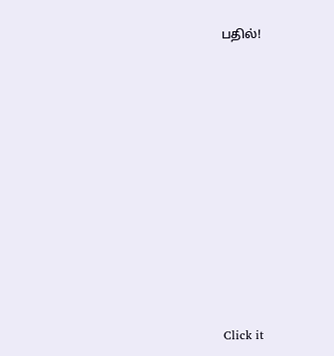பதில்!












Click it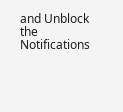and Unblock the Notifications